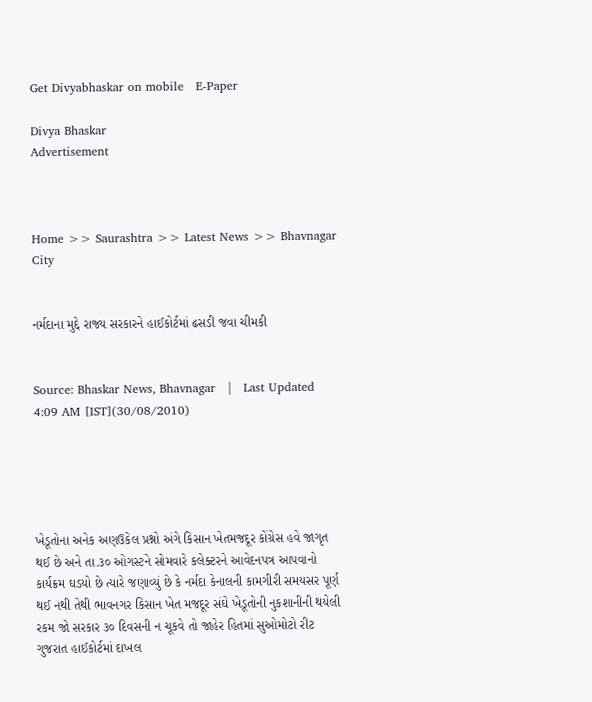Get Divyabhaskar on mobile   E-Paper

Divya Bhaskar
Advertisement



Home >> Saurashtra >> Latest News >> Bhavnagar City


નર્મદાના મુદ્દે રાજ્ય સરકારને હાઈકોર્ટમાં ઢસડી જવા ચીમકી


Source: Bhaskar News, Bhavnagar   |   Last Updated 4:09 AM [IST](30/08/2010)





ખેડૂતોના અનેક અણઉકેલ પ્રશ્નો અંગે કિસાન ખેતમજદૂર કોંગ્રેસ હવે જાગૃત થઈ છે અને તા.૩૦ ઓગસ્ટને સોમવારે કલેક્ટરને આવેદનપત્ર આપવાનો કાર્યક્રમ ઘડયો છે ત્યારે જણાવ્યું છે કે નર્મદા કેનાલની કામગીરી સમયસર પૂર્ણ થઈ નથી તેથી ભાવનગર કિસાન ખેત મજદૂર સંઘે ખેડૂતોની નુકશાનીની થયેલી રકમ જો સરકાર ૩૦ દિવસની ન ચૂકવે તો જાહેર હિતમાં સુઓમોટો રીટ ગુજરાત હાઈકોર્ટમાં દાખલ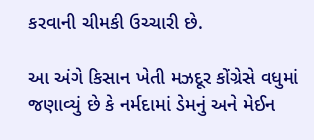કરવાની ચીમકી ઉચ્ચારી છે.

આ અંગે કિસાન ખેતી મઝદૂર કોંગ્રેસે વધુમાં જણાવ્યું છે કે નર્મદામાં ડેમનું અને મેઈન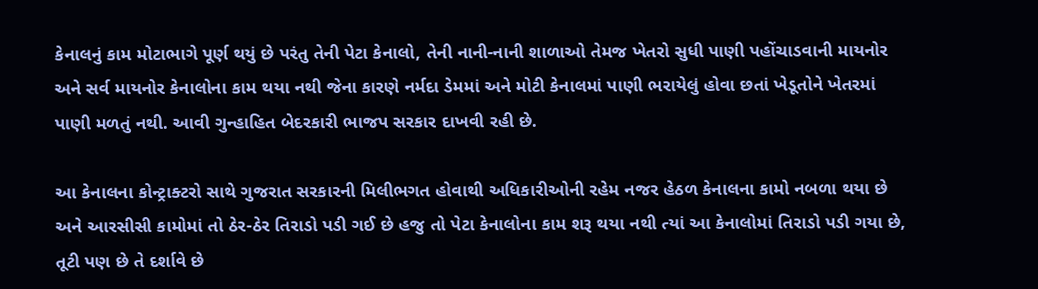કેનાલનું કામ મોટાભાગે પૂર્ણ થયું છે પરંતુ તેની પેટા કેનાલો, તેની નાની-નાની શાળાઓ તેમજ ખેતરો સુધી પાણી પહોંચાડવાની માયનોર અને સર્વ માયનોર કેનાલોના કામ થયા નથી જેના કારણે નર્મદા ડેમમાં અને મોટી કેનાલમાં પાણી ભરાયેલું હોવા છતાં ખેડૂતોને ખેતરમાં પાણી મળતું નથી. આવી ગુન્હાહિત બેદરકારી ભાજપ સરકાર દાખવી રહી છે.

આ કેનાલના કોન્ટ્રાક્ટરો સાથે ગુજરાત સરકારની મિલીભગત હોવાથી અધિકારીઓની રહેમ નજર હેઠળ કેનાલના કામો નબળા થયા છે અને આરસીસી કામોમાં તો ઠેર-ઠેર તિરાડો પડી ગઈ છે હજુ તો પેટા કેનાલોના કામ શરૂ થયા નથી ત્યાં આ કેનાલોમાં તિરાડો પડી ગયા છે, તૂટી પણ છે તે દર્શાવે છે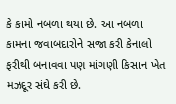કે કામો નબળા થયા છે. આ નબળા કામના જવાબદારોને સજા કરી કેનાલો ફરીથી બનાવવા પણ માંગણી કિસાન ખેત મઝદૂર સંઘે કરી છે.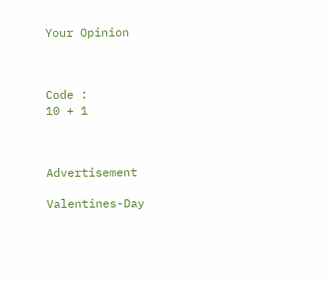Your Opinion



Code :
10 + 1



Advertisement

Valentines-Day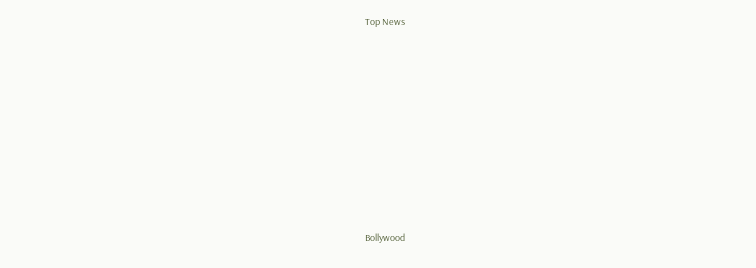Top News











Bollywood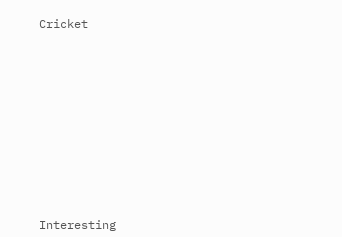Cricket











Interesting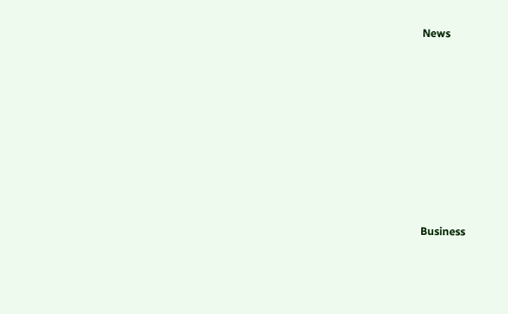News











Business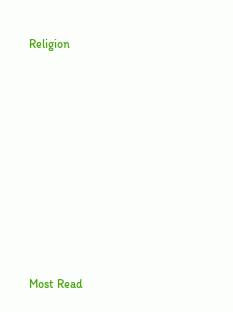Religion











Most Read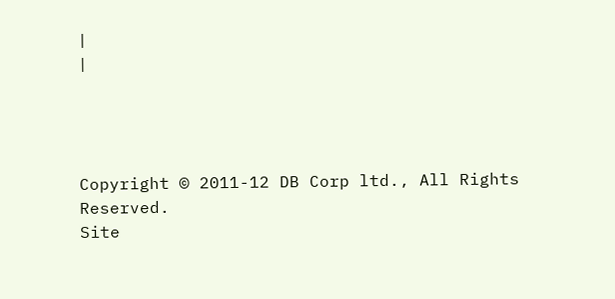|
|




Copyright © 2011-12 DB Corp ltd., All Rights Reserved.
Site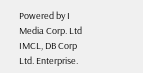Powered by I Media Corp. Ltd IMCL, DB Corp Ltd. Enterprise.